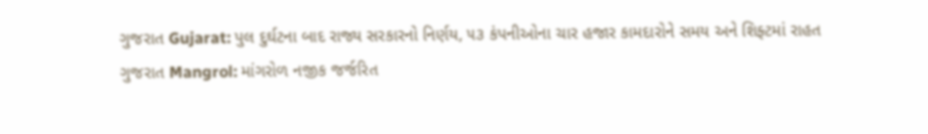ગુજરાત Gujarat: પુલ દુર્ઘટના બાદ રાજ્ય સરકારનો નિર્ણય, ૫૩ કંપનીઓના ચાર હજાર કામદારોને સમય અને શિફ્ટમાં રાહત
ગુજરાત Mangrol: માંગરોળ નજીક જર્જરિત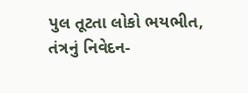પુલ તૂટતા લોકો ભયભીત, તંત્રનું નિવેદન-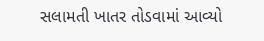સલામતી ખાતર તોડવામાં આવ્યો